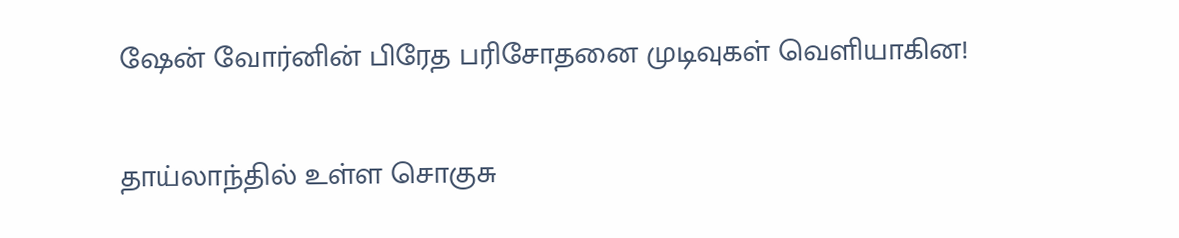ஷேன் வோர்னின் பிரேத பரிசோதனை முடிவுகள் வெளியாகின!

தாய்லாந்தில் உள்ள சொகுசு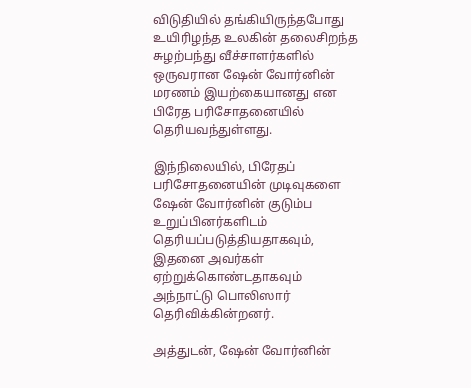விடுதியில் தங்கியிருந்தபோது உயிரிழந்த உலகின் தலைசிறந்த சுழற்பந்து வீச்சாளர்களில் ஒருவரான ஷேன் வோர்னின் மரணம் இயற்கையானது என பிரேத பரிசோதனையில் தெரியவந்துள்ளது.

இந்நிலையில், பிரேதப் பரிசோதனையின் முடிவுகளை ஷேன் வோர்னின் குடும்ப உறுப்பினர்களிடம் தெரியப்படுத்தியதாகவும், இதனை அவர்கள் ஏற்றுக்கொண்டதாகவும் அந்நாட்டு பொலிஸார் தெரிவிக்கின்றனர்.

அத்துடன், ஷேன் வோர்னின்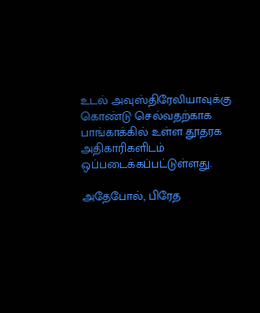உடல் அவுஸ்திரேலியாவுக்கு கொண்டு செல்வதற்காக பாங்காக்கில் உள்ள தூதரக அதிகாரிகளிடம் ஒப்படைக்கப்பட்டுள்ளது.

அதேபோல், பிரேத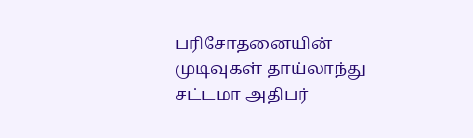பரிசோதனையின் முடிவுகள் தாய்லாந்து சட்டமா அதிபர்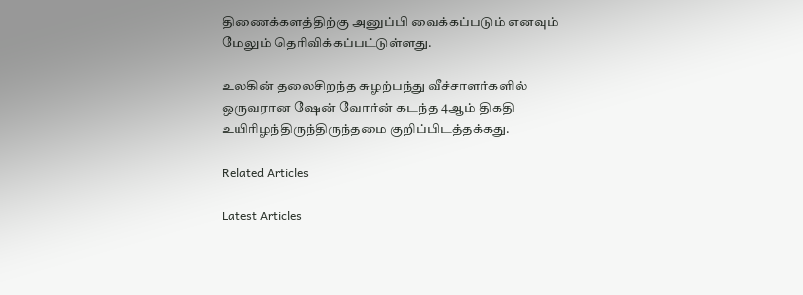திணைக்களத்திற்கு அனுப்பி வைக்கப்படும் எனவும் மேலும் தெரிவிக்கப்பட்டுள்ளது.

உலகின் தலைசிறந்த சுழற்பந்து வீச்சாளர்களில் ஒருவரான ஷேன் வோர்ன் கடந்த 4ஆம் திகதி உயிரிழந்திருந்திருந்தமை குறிப்பிடத்தக்கது.

Related Articles

Latest Articles